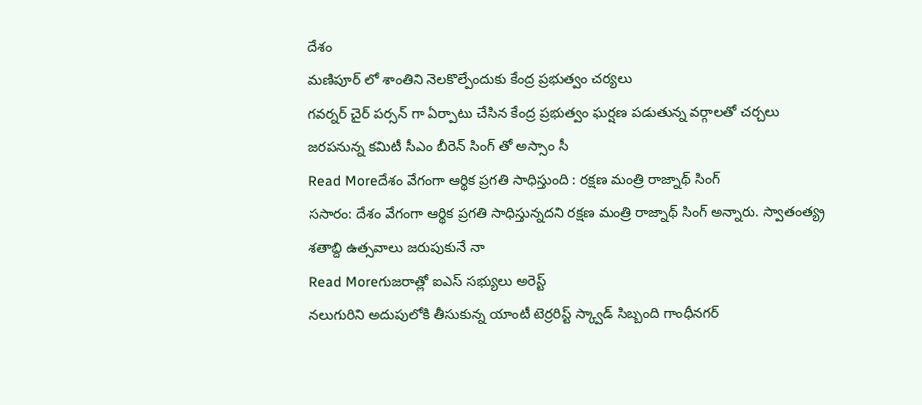దేశం
మణిపూర్ లో శాంతిని నెలకొల్పేందుకు కేంద్ర ప్రభుత్వం చర్యలు
గవర్నర్ చైర్ పర్సన్ గా ఏర్పాటు చేసిన కేంద్ర ప్రభుత్వం ఘర్షణ పడుతున్న వర్గాలతో చర్చలు జరపనున్న కమిటీ సీఎం బీరెన్ సింగ్ తో అస్సాం సీ
Read Moreదేశం వేగంగా ఆర్థిక ప్రగతి సాధిస్తుంది : రక్షణ మంత్రి రాజ్నాథ్ సింగ్
ససారం: దేశం వేగంగా ఆర్థిక ప్రగతి సాధిస్తున్నదని రక్షణ మంత్రి రాజ్నాథ్ సింగ్ అన్నారు. స్వాతంత్య్ర శతాబ్ది ఉత్సవాలు జరుపుకునే నా
Read Moreగుజరాత్లో ఐఎస్ సభ్యులు అరెస్ట్
నలుగురిని అదుపులోకి తీసుకున్న యాంటీ టెర్రరిస్ట్ స్క్వాడ్ సిబ్బంది గాంధీనగర్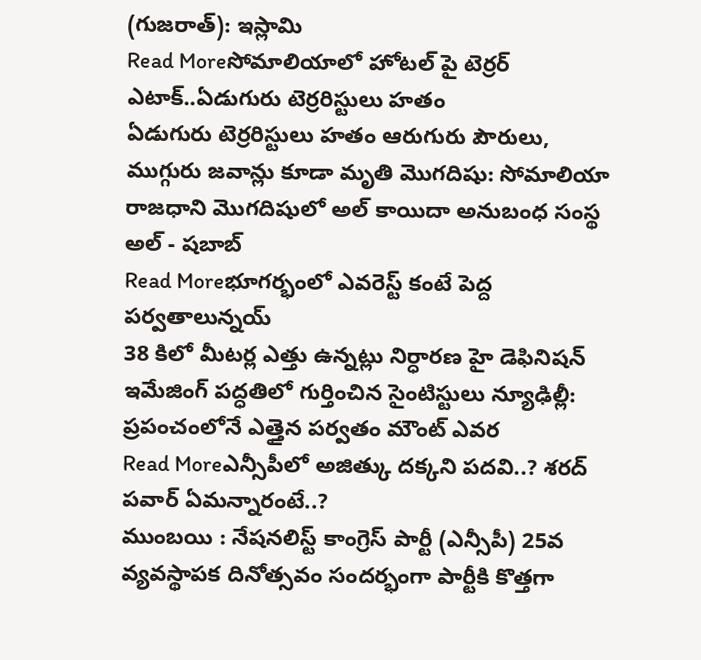(గుజరాత్): ఇస్లామి
Read Moreసోమాలియాలో హోటల్ పై టెర్రర్ ఎటాక్..ఏడుగురు టెర్రరిస్టులు హతం
ఏడుగురు టెర్రరిస్టులు హతం ఆరుగురు పౌరులు, ముగ్గురు జవాన్లు కూడా మృతి మొగదిషు: సోమాలియా రాజధాని మొగదిషులో అల్ కాయిదా అనుబంధ సంస్థ అల్ - షబాబ్
Read Moreభూగర్భంలో ఎవరెస్ట్ కంటే పెద్ద పర్వతాలున్నయ్
38 కిలో మీటర్ల ఎత్తు ఉన్నట్లు నిర్ధారణ హై డెఫినిషన్ ఇమేజింగ్ పద్ధతిలో గుర్తించిన సైంటిస్టులు న్యూఢిల్లీ: ప్రపంచంలోనే ఎత్తైన పర్వతం మౌంట్ ఎవర
Read Moreఎన్సీపీలో అజిత్కు దక్కని పదవి..? శరద్ పవార్ ఏమన్నారంటే..?
ముంబయి : నేషనలిస్ట్ కాంగ్రెస్ పార్టీ (ఎన్సీపీ) 25వ వ్యవస్థాపక దినోత్సవం సందర్భంగా పార్టీకి కొత్తగా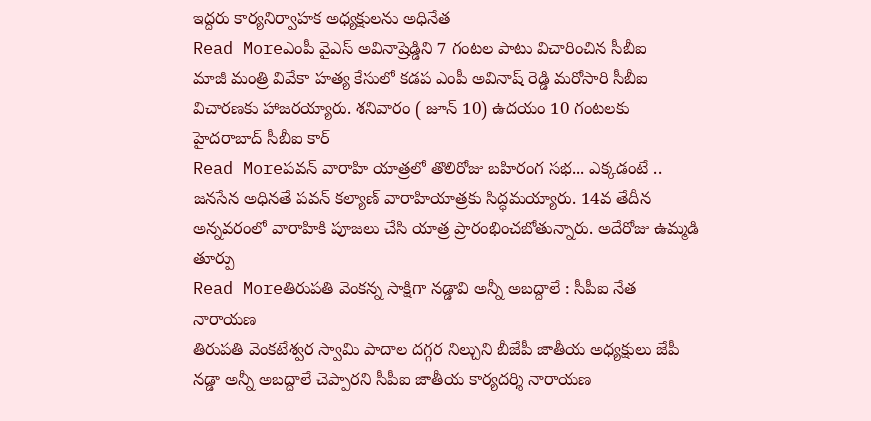ఇద్దరు కార్యనిర్వాహక అధ్యక్షులను అధినేత
Read Moreఎంపీ వైఎస్ అవినాష్రెడ్డిని 7 గంటల పాటు విచారించిన సీబీఐ
మాజీ మంత్రి వివేకా హత్య కేసులో కడప ఎంపీ అవినాష్ రెడ్డి మరోసారి సీబీఐ విచారణకు హాజరయ్యారు. శనివారం ( జూన్ 10) ఉదయం 10 గంటలకు హైదరాబాద్ సీబీఐ కార్
Read Moreపవన్ వారాహి యాత్రలో తొలిరోజు బహిరంగ సభ... ఎక్కడంటే ..
జనసేన అధినతే పవన్ కల్యాణ్ వారాహియాత్రకు సిద్ధమయ్యారు. 14వ తేదీన అన్నవరంలో వారాహికి పూజలు చేసి యాత్ర ప్రారంభించబోతున్నారు. అదేరోజు ఉమ్మడి తూర్పు
Read Moreతిరుపతి వెంకన్న సాక్షిగా నడ్డావి అన్నీ అబద్దాలే : సీపీఐ నేత నారాయణ
తిరుపతి వెంకటేశ్వర స్వామి పాదాల దగ్గర నిల్చుని బీజేపీ జాతీయ అధ్యక్షులు జేపీ నడ్డా అన్నీ అబద్దాలే చెప్పారని సీపీఐ జాతీయ కార్యదర్శి నారాయణ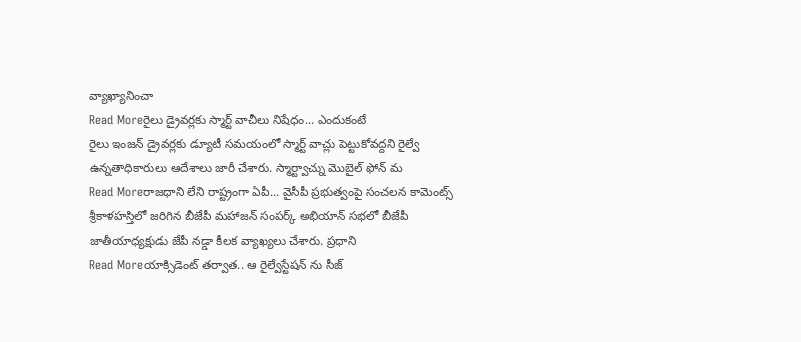వ్యాఖ్యానించా
Read Moreరైలు డ్రైవర్లకు స్మార్ట్ వాచీలు నిషేధం... ఎందుకంటే
రైలు ఇంజన్ డ్రైవర్లకు డ్యూటీ సమయంలో స్మార్ట్ వాచ్లు పెట్టుకోవద్దని రైల్వే ఉన్నతాధికారులు ఆదేశాలు జారీ చేశారు. స్మార్ట్వాచ్ను మొబైల్ ఫోన్ మ
Read Moreరాజధాని లేని రాష్ట్రంగా ఏపీ... వైసీపీ ప్రభుత్వంపై సంచలన కామెంట్స్
శ్రీకాళహస్తిలో జరిగిన బీజేపీ మహాజన్ సంపర్క్ అభియాన్ సభలో బీజేపీ జాతీయాధ్యక్షుడు జేపీ నడ్డా కీలక వ్యాఖ్యలు చేశారు. ప్రధాని
Read Moreయాక్సిడెంట్ తర్వాత.. ఆ రైల్వేస్టేషన్ ను సీజ్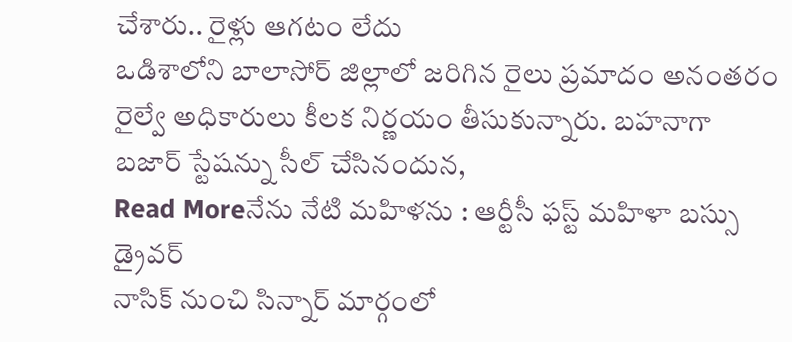చేశారు.. రైళ్లు ఆగటం లేదు
ఒడిశాలోని బాలాసోర్ జిల్లాలో జరిగిన రైలు ప్రమాదం అనంతరం రైల్వే అధికారులు కీలక నిర్ణయం తీసుకున్నారు. బహనాగా బజార్ స్టేషన్ను సీల్ చేసినందున,
Read Moreనేను నేటి మహిళను : ఆర్టీసీ ఫస్ట్ మహిళా బస్సు డ్రైవర్
నాసిక్ నుంచి సిన్నార్ మార్గంలో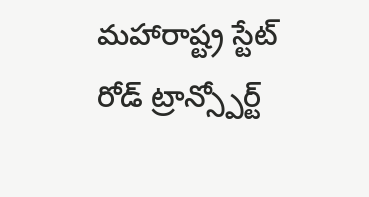మహారాష్ట్ర స్టేట్ రోడ్ ట్రాన్స్పోర్ట్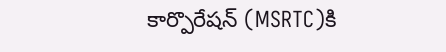కార్పొరేషన్ (MSRTC)కి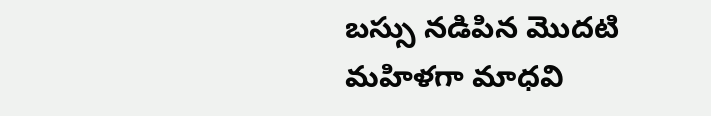బస్సు నడిపిన మొదటి మహిళగా మాధవి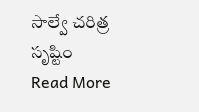సాల్వే చరిత్ర సృష్టిం
Read More